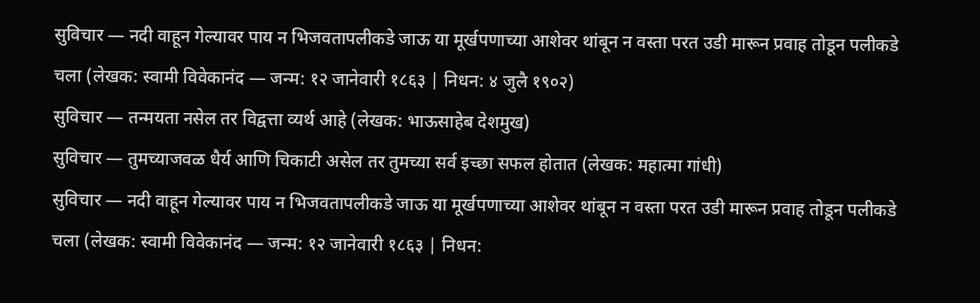सुविचार — नदी वाहून गेल्यावर पाय न भिजवतापलीकडे जाऊ या मूर्खपणाच्या आशेवर थांबून न वस्ता परत उडी मारून प्रवाह तोडून पलीकडे चला (लेखक: स्वामी विवेकानंद — जन्म: १२ जानेवारी १८६३ | निधन: ४ जुलै १९०२)
सुविचार — तन्मयता नसेल तर विद्वत्ता व्यर्थ आहे (लेखक: भाऊसाहेब देशमुख)
सुविचार — तुमच्याजवळ धैर्य आणि चिकाटी असेल तर तुमच्या सर्व इच्छा सफल होतात (लेखक: महात्मा गांधी)
सुविचार — नदी वाहून गेल्यावर पाय न भिजवतापलीकडे जाऊ या मूर्खपणाच्या आशेवर थांबून न वस्ता परत उडी मारून प्रवाह तोडून पलीकडे चला (लेखक: स्वामी विवेकानंद — जन्म: १२ जानेवारी १८६३ | निधन: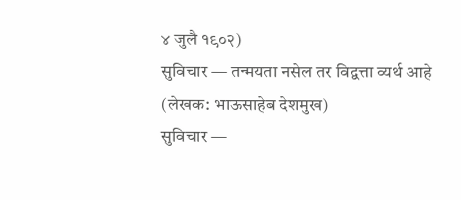४ जुलै १९०२)
सुविचार — तन्मयता नसेल तर विद्वत्ता व्यर्थ आहे (लेखक: भाऊसाहेब देशमुख)
सुविचार —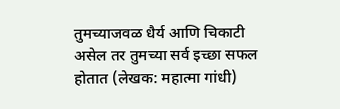तुमच्याजवळ धैर्य आणि चिकाटी असेल तर तुमच्या सर्व इच्छा सफल होतात (लेखक: महात्मा गांधी)